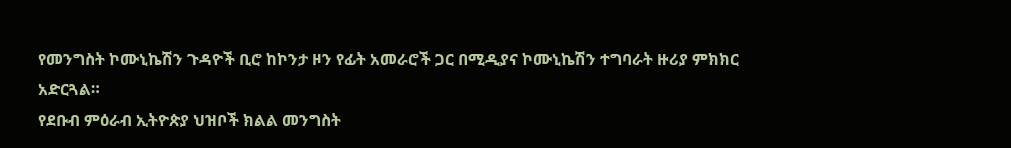የመንግስት ኮሙኒኬሽን ጉዳዮች ቢሮ ከኮንታ ዞን የፊት አመራሮች ጋር በሚዲያና ኮሙኒኬሽን ተግባራት ዙሪያ ምክክር አድርጓል።
የደቡብ ምዕራብ ኢትዮጵያ ህዝቦች ክልል መንግስት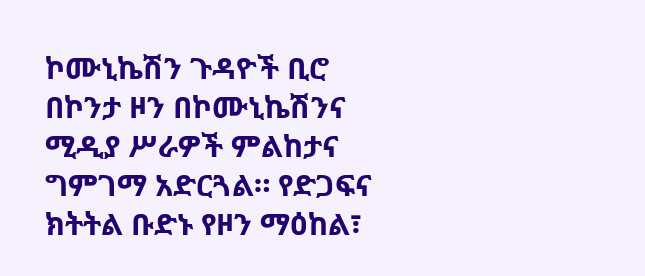ኮሙኒኬሽን ጉዳዮች ቢሮ በኮንታ ዞን በኮሙኒኬሽንና ሚዲያ ሥራዎች ምልከታና ግምገማ አድርጓል። የድጋፍና ክትትል ቡድኑ የዞን ማዕከል፣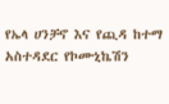የኤላ ሀንቻኖ እና የጪዳ ከተማ አስተዳደር የኮሙኒኬሽን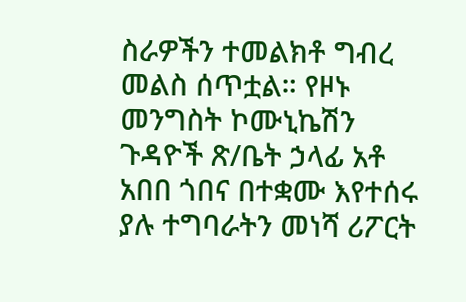ስራዎችን ተመልክቶ ግብረ መልስ ሰጥቷል። የዞኑ መንግስት ኮሙኒኬሽን ጉዳዮች ጽ/ቤት ኃላፊ አቶ አበበ ጎበና በተቋሙ እየተሰሩ ያሉ ተግባራትን መነሻ ሪፖርት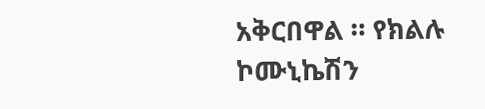አቅርበዋል ። የክልሉ ኮሙኒኬሽን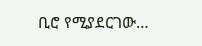ቢሮ የሚያደርገው…